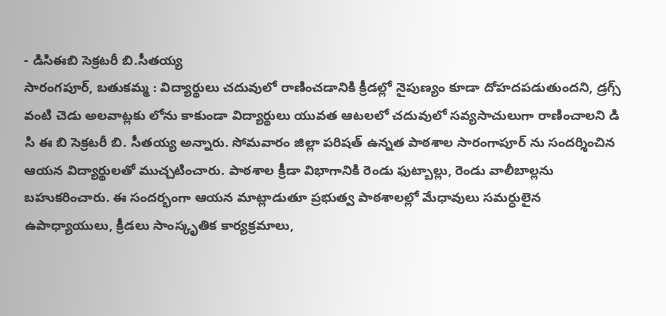- డిసిఈబి సెక్రటరీ బి.సీతయ్య
సారంగపూర్, బతుకమ్మ : విద్యార్థులు చదువులో రాణించడానికి క్రీడల్లో నైపుణ్యం కూడా దోహదపడుతుందని, డ్రగ్స్ వంటి చెడు అలవాట్లకు లోను కాకుండా విద్యార్థులు యువత ఆటలలో చదువులో సవ్యసాచులుగా రాణించాలని డి సి ఈ బి సెక్రటరీ బి. సీతయ్య అన్నారు. సోమవారం జిల్లా పరిషత్ ఉన్నత పాఠశాల సారంగాపూర్ ను సందర్శించిన ఆయన విద్యార్థులతో ముచ్చటించారు. పాఠశాల క్రీడా విభాగానికి రెండు ఫుట్బాల్లు, రెండు వాలీబాల్లను బహుకరించారు. ఈ సందర్భంగా ఆయన మాట్లాడుతూ ప్రభుత్వ పాఠశాలల్లో మేధావులు సమర్ధులైన ఉపాధ్యాయులు, క్రీడలు సాంస్కృతిక కార్యక్రమాలు,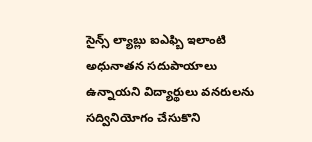సైన్స్ ల్యాబ్లు ఐఎఫ్బి ఇలాంటి అధునాతన సదుపాయాలు ఉన్నాయని విద్యార్థులు వనరులను సద్వినియోగం చేసుకొని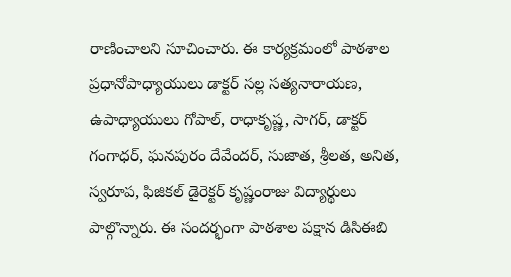రాణించాలని సూచించారు. ఈ కార్యక్రమంలో పాఠశాల ప్రధానోపాధ్యాయులు డాక్టర్ సల్ల సత్యనారాయణ, ఉపాధ్యాయులు గోపాల్, రాధాకృష్ణ, సాగర్, డాక్టర్ గంగాధర్, ఘనపురం దేవేందర్, సుజాత, శ్రీలత, అనిత, స్వరూప, ఫిజికల్ డైరెక్టర్ కృష్ణంరాజు విద్యార్థులు పాల్గొన్నారు. ఈ సందర్భంగా పాఠశాల పక్షాన డిసిఈబి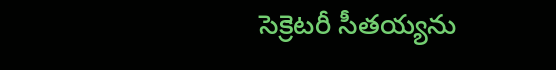సెక్రెటరీ సీతయ్యను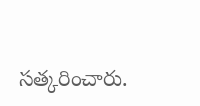సత్కరించారు.